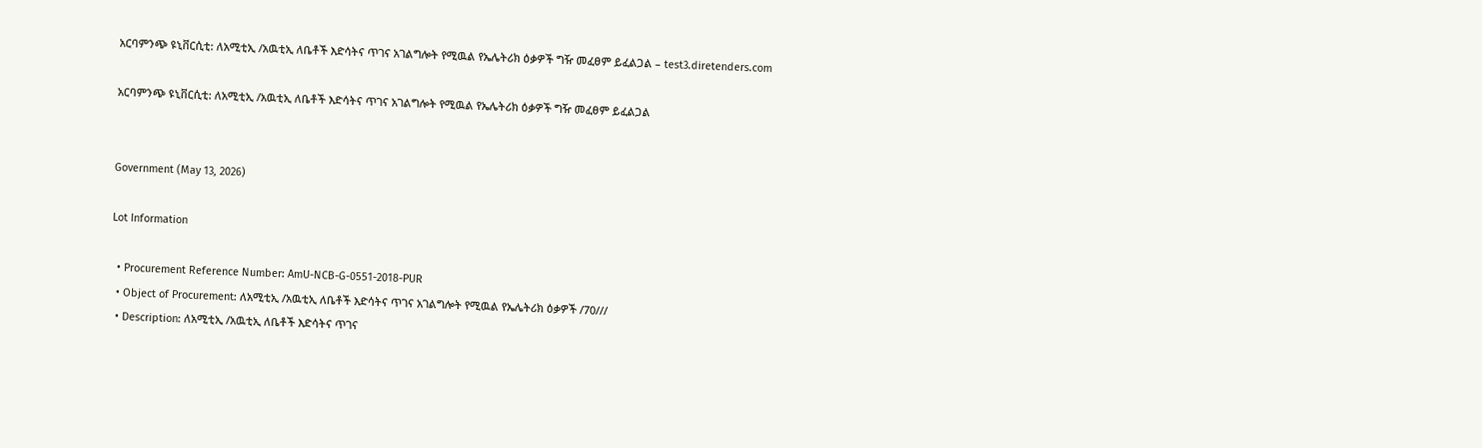አርባምንጭ ዩኒቨርሲቲ: ለአሚቲኢ /አዉቲኢ ለቤቶች እድሳትና ጥገና አገልግሎት የሚዉል የኤሌትሪክ ዕቃዎች ግዥ መፈፀም ይፈልጋል – test3.diretenders.com

አርባምንጭ ዩኒቨርሲቲ: ለአሚቲኢ /አዉቲኢ ለቤቶች እድሳትና ጥገና አገልግሎት የሚዉል የኤሌትሪክ ዕቃዎች ግዥ መፈፀም ይፈልጋል


Government (May 13, 2026)

Lot Information

  • Procurement Reference Number: AmU-NCB-G-0551-2018-PUR
  • Object of Procurement: ለአሚቲኢ /አዉቲኢ ለቤቶች እድሳትና ጥገና አገልግሎት የሚዉል የኤሌትሪክ ዕቃዎች /70///
  • Description: ለአሚቲኢ /አዉቲኢ ለቤቶች እድሳትና ጥገና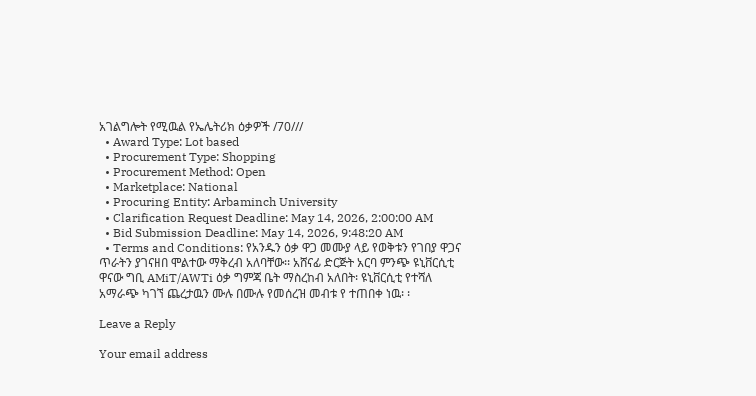አገልግሎት የሚዉል የኤሌትሪክ ዕቃዎች /70///
  • Award Type: Lot based
  • Procurement Type: Shopping
  • Procurement Method: Open
  • Marketplace: National
  • Procuring Entity: Arbaminch University
  • Clarification Request Deadline: May 14, 2026, 2:00:00 AM
  • Bid Submission Deadline: May 14, 2026, 9:48:20 AM
  • Terms and Conditions: የአንዱን ዕቃ ዋጋ መሙያ ላይ የወቅቱን የገበያ ዋጋና ጥራትን ያገናዘበ ሞልተው ማቅረብ አለባቸው፡፡ አሸናፊ ድርጅት አርባ ምንጭ ዩኒቨርሲቲ ዋናው ግቢ AMiT/AWTi ዕቃ ግምጃ ቤት ማስረከብ አለበት፡ ዩኒቨርሲቲ የተሻለ አማራጭ ካገኘ ጨረታዉን ሙሉ በሙሉ የመሰረዝ መብቱ የ ተጠበቀ ነዉ፡ ፡

Leave a Reply

Your email address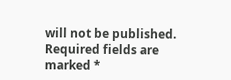will not be published. Required fields are marked *